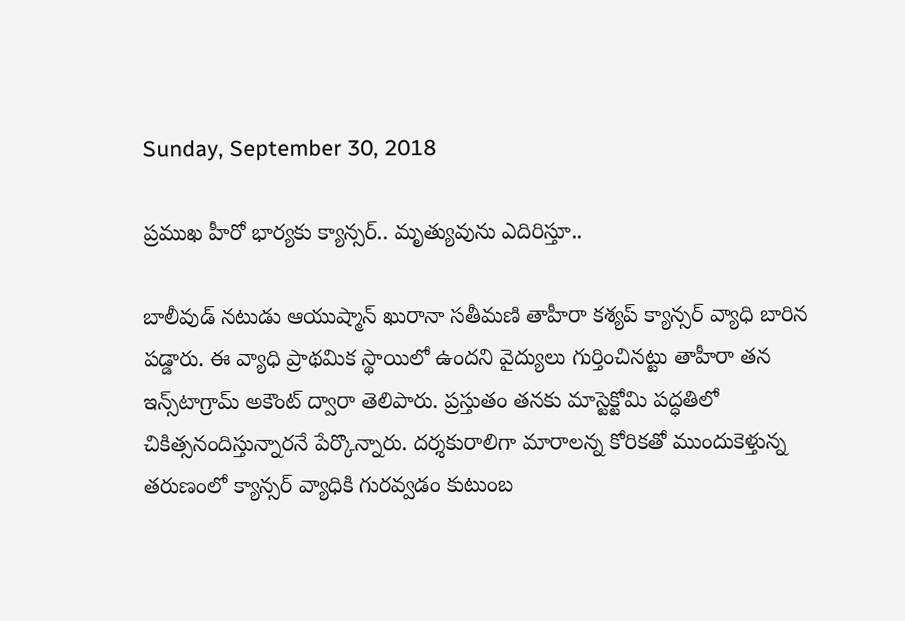Sunday, September 30, 2018

ప్రముఖ హీరో భార్యకు క్యాన్సర్.. మృత్యువును ఎదిరిస్తూ..

బాలీవుడ్ నటుడు ఆయుష్మాన్ ఖురానా సతీమణి తాహీరా కశ్యప్ క్యాన్సర్ వ్యాధి బారిన పడ్డారు. ఈ వ్యాధి ప్రాథమిక స్థాయిలో ఉందని వైద్యులు గుర్తించినట్టు తాహీరా తన ఇన్స్‌టాగ్రామ్ అకౌంట్ ద్వారా తెలిపారు. ప్రస్తుతం తనకు మాస్టెక్టోమి పద్ధతిలో చికిత్సనందిస్తున్నారనే పేర్కొన్నారు. దర్శకురాలిగా మారాలన్న కోరికతో ముందుకెళ్తున్న తరుణంలో క్యాన్సర్ వ్యాధికి గురవ్వడం కుటుంబ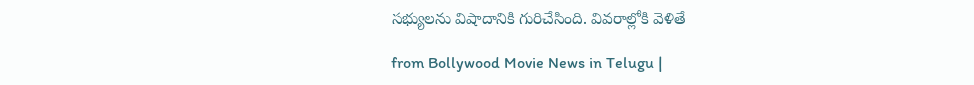సభ్యులను విషాదానికి గురిచేసింది. వివరాల్లోకి వెళితే

from Bollywood Movie News in Telugu |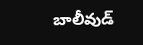బాలీవుడ్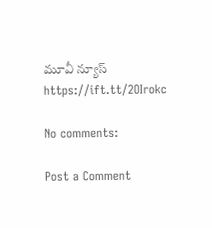మూవీ న్యూస్ https://ift.tt/2OIrokc

No comments:

Post a Comment